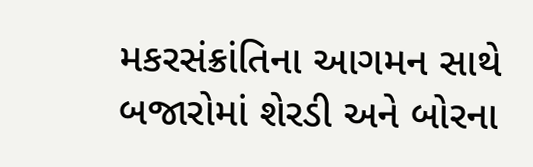મકરસંક્રાંતિના આગમન સાથે બજારોમાં શેરડી અને બોરના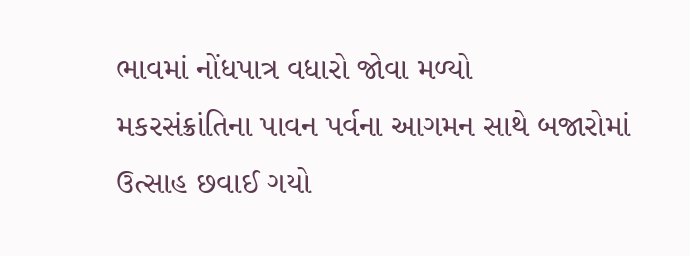ભાવમાં નોંધપાત્ર વધારો જોવા મળ્યો
મકરસંક્રાંતિના પાવન પર્વના આગમન સાથે બજારોમાં ઉત્સાહ છવાઈ ગયો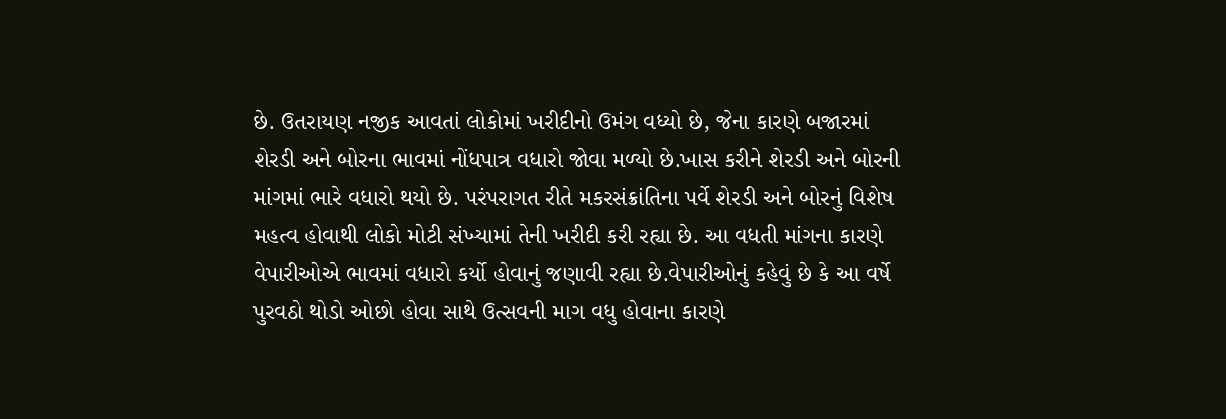છે. ઉતરાયણ નજીક આવતાં લોકોમાં ખરીદીનો ઉમંગ વધ્યો છે, જેના કારણે બજારમાં શેરડી અને બોરના ભાવમાં નોંધપાત્ર વધારો જોવા મળ્યો છે.ખાસ કરીને શેરડી અને બોરની માંગમાં ભારે વધારો થયો છે. પરંપરાગત રીતે મકરસંક્રાંતિના પર્વે શેરડી અને બોરનું વિશેષ મહત્વ હોવાથી લોકો મોટી સંખ્યામાં તેની ખરીદી કરી રહ્યા છે. આ વધતી માંગના કારણે વેપારીઓએ ભાવમાં વધારો કર્યો હોવાનું જણાવી રહ્યા છે.વેપારીઓનું કહેવું છે કે આ વર્ષે પુરવઠો થોડો ઓછો હોવા સાથે ઉત્સવની માગ વધુ હોવાના કારણે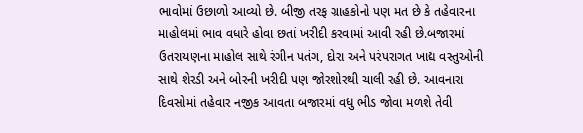ભાવોમાં ઉછાળો આવ્યો છે. બીજી તરફ ગ્રાહકોનો પણ મત છે કે તહેવારના માહોલમાં ભાવ વધારે હોવા છતાં ખરીદી કરવામાં આવી રહી છે.બજારમાં ઉતરાયણના માહોલ સાથે રંગીન પતંગ, દોરા અને પરંપરાગત ખાદ્ય વસ્તુઓની સાથે શેરડી અને બોરની ખરીદી પણ જોરશોરથી ચાલી રહી છે. આવનારા દિવસોમાં તહેવાર નજીક આવતા બજારમાં વધુ ભીડ જોવા મળશે તેવી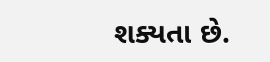શક્યતા છે.